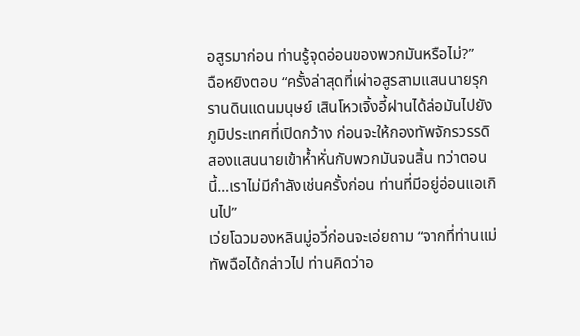อสูรมาก่อน ท่านรู้จุดอ่อนของพวกมันหรือไม่?”
ฉือหยิงตอบ “ครั้งล่าสุดที่เผ่าอสูรสามแสนนายรุกรานดินแดนมนุษย์ เสินโหวเจิ้งอี้ฝานได้ล่อมันไปยังภูมิประเทศที่เปิดกว้าง ก่อนจะให้กองทัพจักรวรรดิสองแสนนายเข้าห้ำหั่นกับพวกมันจนสิ้น ทว่าตอนนี้…เราไม่มีกำลังเช่นครั้งก่อน ท่านที่มีอยู่อ่อนแอเกินไป”
เว่ยโฉวมองหลินมู่อวี่ก่อนจะเอ่ยถาม “จากที่ท่านแม่ทัพฉือได้กล่าวไป ท่านคิดว่าอ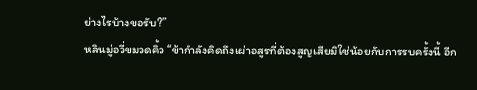ย่างไรบ้างขอรับ?”
หลินมู่อวี่ขมวดคิ้ว “ข้ากำลังคิดถึงเผ่าอสูรที่ต้องสูญเสียมิใช่น้อยกับการรบครั้งนี้ อีก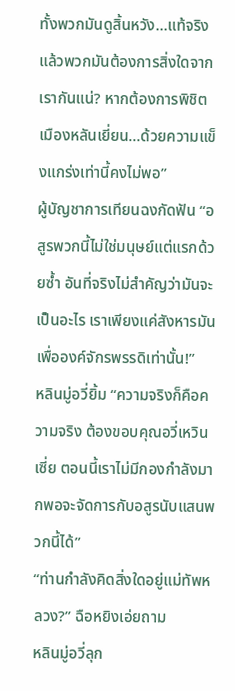ทั้งพวกมันดูสิ้นหวัง…แท้จริงแล้วพวกมันต้องการสิ่งใดจากเรากันแน่? หากต้องการพิชิตเมืองหลันเยี่ยน…ด้วยความแข็งแกร่งเท่านี้คงไม่พอ”
ผู้บัญชาการเทียนฉงกัดฟัน “อสูรพวกนี้ไม่ใช่มนุษย์แต่แรกด้วยซ้ำ อันที่จริงไม่สำคัญว่ามันจะเป็นอะไร เราเพียงแค่สังหารมันเพื่อองค์จักรพรรดิเท่านั้น!”
หลินมู่อวี่ยิ้ม “ความจริงก็คือความจริง ต้องขอบคุณอวี่เหวินเซี่ย ตอนนี้เราไม่มีกองกำลังมากพอจะจัดการกับอสูรนับแสนพวกนี้ได้”
“ท่านกำลังคิดสิ่งใดอยู่แม่ทัพหลวง?” ฉือหยิงเอ่ยถาม
หลินมู่อวี่ลุก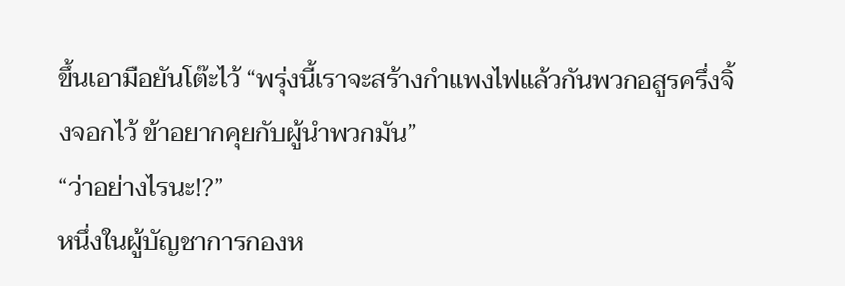ขึ้นเอามือยันโต๊ะไว้ “พรุ่งนี้เราจะสร้างกำแพงไฟแล้วกันพวกอสูรครึ่งจิ้งจอกไว้ ข้าอยากคุยกับผู้นำพวกมัน”
“ว่าอย่างไรนะ!?”
หนึ่งในผู้บัญชาการกองห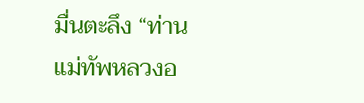มื่นตะลึง “ท่านแม่ทัพหลวงอ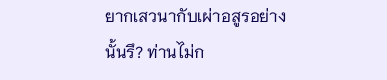ยากเสวนากับเผ่าอสูรอย่างนั้นรึ? ท่านไม่ก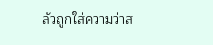ลัวถูกใส่ความว่าส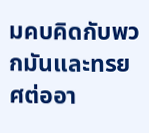มคบคิดกับพวกมันและทรยศต่ออา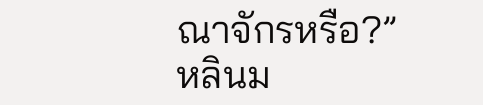ณาจักรหรือ?”
หลินม